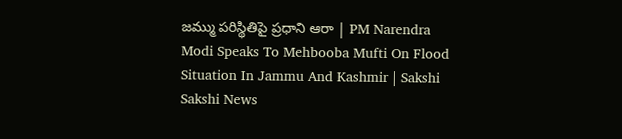జమ్ము పరిస్థితిపై ప్రధాని ఆరా | PM Narendra Modi Speaks To Mehbooba Mufti On Flood Situation In Jammu And Kashmir | Sakshi
Sakshi News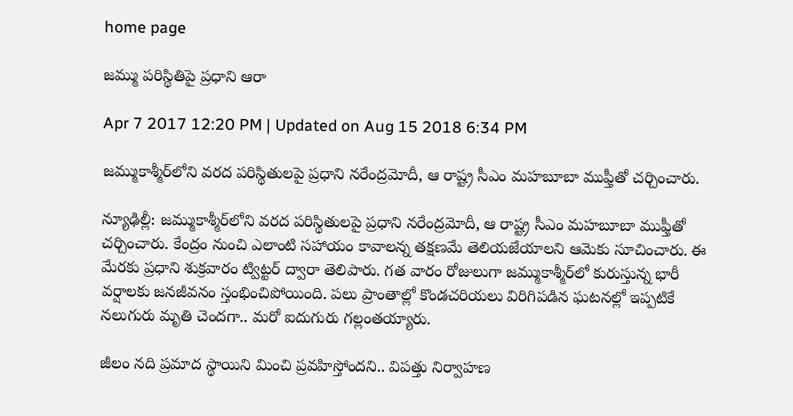home page

జమ్ము పరిస్థితిపై ప్రధాని ఆరా

Apr 7 2017 12:20 PM | Updated on Aug 15 2018 6:34 PM

జమ్ముకాశ్మీర్‌లోని వరద పరిస్థితులపై ప్రధాని నరేంద్రమోదీ, ఆ రాష్ట్ర సీఎం మహబూబా ముఫ్తీతో చర్చించారు.

న్యూఢిల్లీ: జమ్ముకాశ్మీర్‌లోని వరద పరిస్థితులపై ప్రధాని నరేంద్రమోదీ, ఆ రాష్ట్ర సీఎం మహబూబా ముఫ్తీతో చర్చించారు. కేంద్రం నుంచి ఎలాంటి సహాయం కావాలన్న తక్షణమే తెలియజేయాలని ఆమెకు సూచించారు. ఈ మేరకు ప్రధాని శుక్రవారం ట్విట్టర్‌ ద్వారా తెలిపారు. గత వారం రోజులుగా జమ్ముకాశ్మీర్‌లో కురుస్తున్న భారీ వర్షాలకు జనజీవనం స్తంభించిపోయింది. పలు ప్రాంతాల్లో కొండచరియలు విరిగిపడిన ఘటనల్లో ఇప్పటికే నలుగురు మృతి చెందగా.. మరో ఐదుగురు గల్లంతయ్యారు.

జీలం నది ప్రమాద స్థాయిని మించి ప్రవహిస్తోందని.. విపత్తు నిర్వాహణ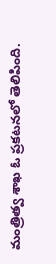మంత్రిత్వ శాఖ ఓ ప్రకటనలో తెలిపింది.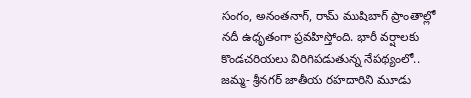సంగం, అనంతనాగ్‌, రామ్‌ ముషిబాగ్‌ ప్రాంతాల్లో నదీ ఉధృతంగా ప్రవహిస్తోంది. భారీ వర్షాలకు కొండచరియలు విరిగిపడుతున్న నేపథ్యంలో.. జమ్మ- శ్రీనగర్‌ జాతీయ రహదారిని మూడు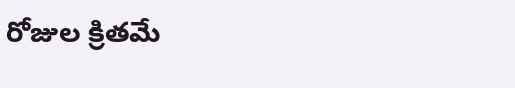రోజుల క్రితమే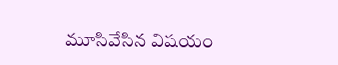మూసివేసిన విషయం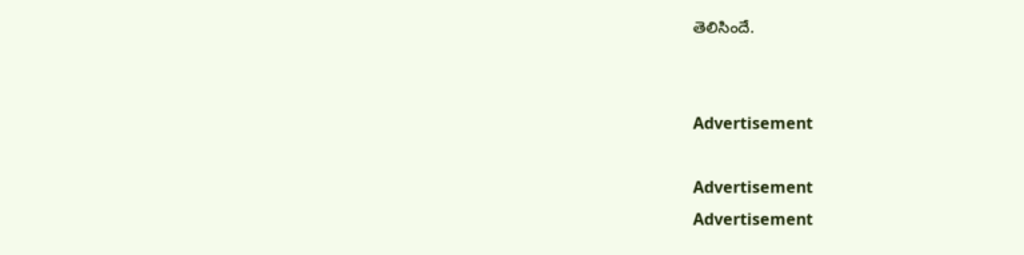తెలిసిందే.


Advertisement

Advertisement
Advertisement